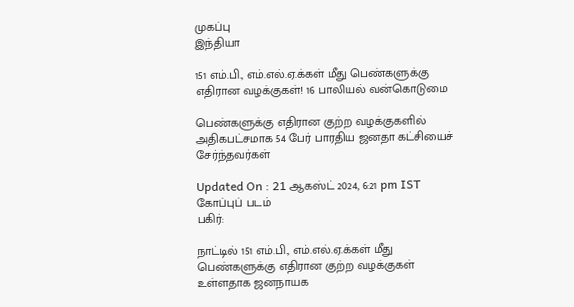முகப்பு
இந்தியா

151 எம்.பி., எம்.எல்.ஏ.க்கள் மீது பெண்களுக்கு எதிரான வழக்குகள்! 16 பாலியல் வன்கொடுமை

பெண்களுக்கு எதிரான குற்ற வழக்குகளில் அதிகபட்சமாக 54 பேர் பாரதிய ஜனதா கட்சியைச் சேர்ந்தவர்கள்

Updated On : 21 ஆகஸ்ட் 2024, 6:21 pm IST
கோப்புப் படம்
பகிர்:

நாட்டில் 151 எம்.பி., எம்.எல்.ஏ.க்கள் மீது பெண்களுக்கு எதிரான குற்ற வழக்குகள் உள்ளதாக ஜனநாயக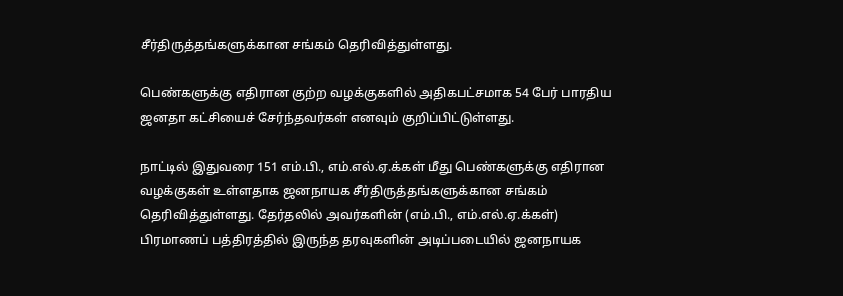சீர்திருத்தங்களுக்கான சங்கம் தெரிவித்துள்ளது.

பெண்களுக்கு எதிரான குற்ற வழக்குகளில் அதிகபட்சமாக 54 பேர் பாரதிய ஜனதா கட்சியைச் சேர்ந்தவர்கள் எனவும் குறிப்பிட்டுள்ளது.

நாட்டில் இதுவரை 151 எம்.பி., எம்.எல்.ஏ.க்கள் மீது பெண்களுக்கு எதிரான வழக்குகள் உள்ளதாக ஜனநாயக சீர்திருத்தங்களுக்கான சங்கம் தெரிவித்துள்ளது. தேர்தலில் அவர்களின் (எம்.பி., எம்.எல்.ஏ.க்கள்) பிரமாணப் பத்திரத்தில் இருந்த தரவுகளின் அடிப்படையில் ஜனநாயக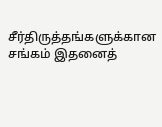சீர்திருத்தங்களுக்கான சங்கம் இதனைத்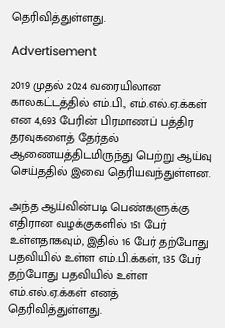தெரிவித்துள்ளது.

Advertisement

2019 முதல் 2024 வரையிலான காலகட்டத்தில் எம்.பி., எம்.எல்.ஏ.க்கள் என 4,693 பேரின் பிரமாணப் பத்திர தரவுகளைத் தேர்தல் ஆணையத்திடமிருந்து பெற்று ஆய்வு செய்ததில் இவை தெரியவந்துள்ளன.

அந்த ஆய்வின்படி பெண்களுக்கு எதிரான வழக்குகளில் 151 பேர் உள்ளதாகவும், இதில் 16 பேர் தற்போது பதவியில் உள்ள எம்.பி.க்கள், 135 பேர் தற்போது பதவியில் உள்ள எம்.எல்.ஏ.க்கள் எனத் தெரிவித்துள்ளது.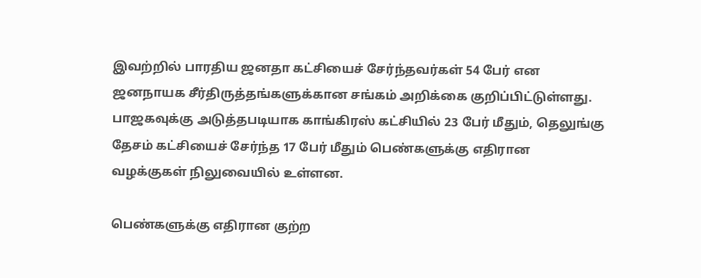இவற்றில் பாரதிய ஜனதா கட்சியைச் சேர்ந்தவர்கள் 54 பேர் என ஜனநாயக சீர்திருத்தங்களுக்கான சங்கம் அறிக்கை குறிப்பிட்டுள்ளது. பாஜகவுக்கு அடுத்தபடியாக காங்கிரஸ் கட்சியில் 23 பேர் மீதும், தெலுங்கு தேசம் கட்சியைச் சேர்ந்த 17 பேர் மீதும் பெண்களுக்கு எதிரான வழக்குகள் நிலுவையில் உள்ளன.

பெண்களுக்கு எதிரான குற்ற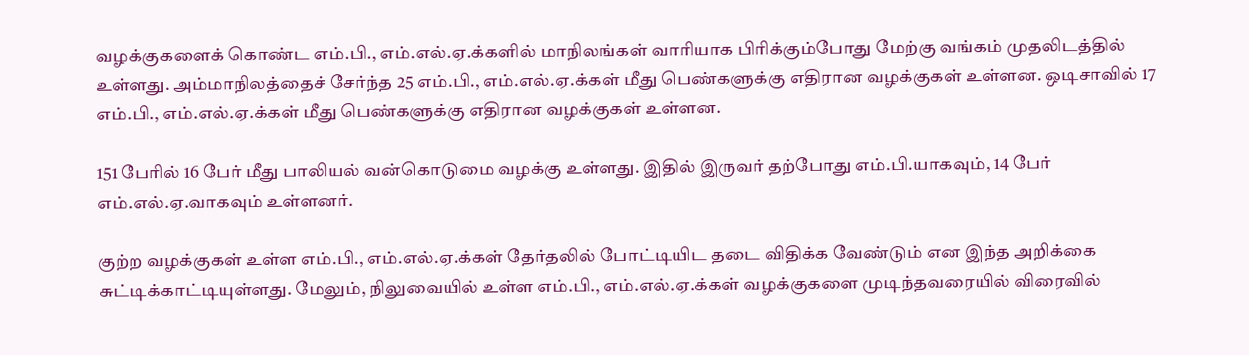வழக்குகளைக் கொண்ட எம்.பி., எம்.எல்.ஏ.க்களில் மாநிலங்கள் வாரியாக பிரிக்கும்போது மேற்கு வங்கம் முதலிடத்தில் உள்ளது. அம்மாநிலத்தைச் சேர்ந்த 25 எம்.பி., எம்.எல்.ஏ.க்கள் மீது பெண்களுக்கு எதிரான வழக்குகள் உள்ளன. ஒடிசாவில் 17 எம்.பி., எம்.எல்.ஏ.க்கள் மீது பெண்களுக்கு எதிரான வழக்குகள் உள்ளன.

151 பேரில் 16 பேர் மீது பாலியல் வன்கொடுமை வழக்கு உள்ளது. இதில் இருவர் தற்போது எம்.பி.யாகவும், 14 பேர் எம்.எல்.ஏ.வாகவும் உள்ளனர்.

குற்ற வழக்குகள் உள்ள எம்.பி., எம்.எல்.ஏ.க்கள் தேர்தலில் போட்டியிட தடை விதிக்க வேண்டும் என இந்த அறிக்கை சுட்டிக்காட்டியுள்ளது. மேலும், நிலுவையில் உள்ள எம்.பி., எம்.எல்.ஏ.க்கள் வழக்குகளை முடிந்தவரையில் விரைவில்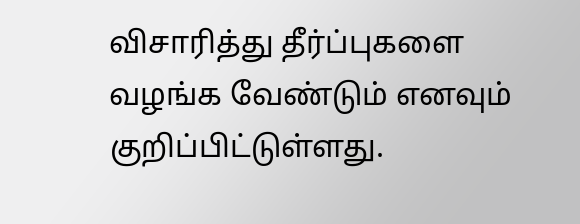விசாரித்து தீர்ப்புகளை வழங்க வேண்டும் எனவும் குறிப்பிட்டுள்ளது.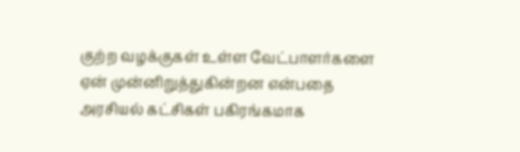குற்ற வழக்குகள் உள்ள வேட்பாளர்களை ஏன் முன்னிறுத்துகின்றன என்பதை அரசியல் கட்சிகள் பகிரங்கமாக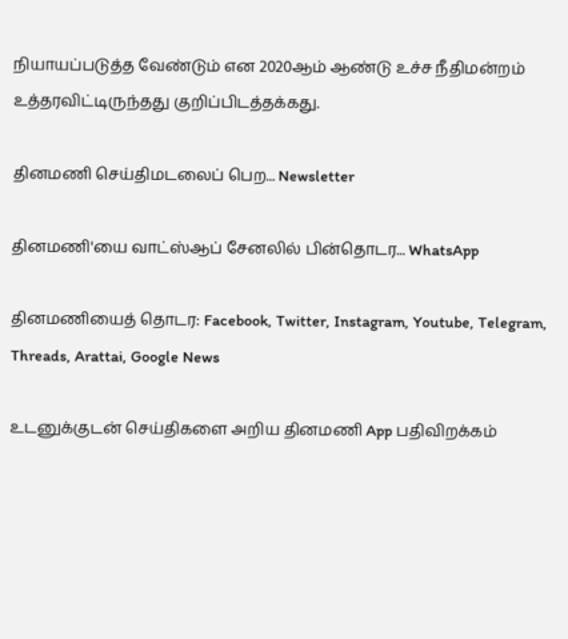நியாயப்படுத்த வேண்டும் என 2020ஆம் ஆண்டு உச்ச நீதிமன்றம் உத்தரவிட்டிருந்தது குறிப்பிடத்தக்கது.

தினமணி செய்திமடலைப் பெற... Newsletter

தினமணி'யை வாட்ஸ்ஆப் சேனலில் பின்தொடர... WhatsApp

தினமணியைத் தொடர: Facebook, Twitter, Instagram, Youtube, Telegram, Threads, Arattai, Google News

உடனுக்குடன் செய்திகளை அறிய தினமணி App பதிவிறக்கம்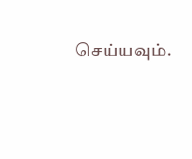செய்யவும்.